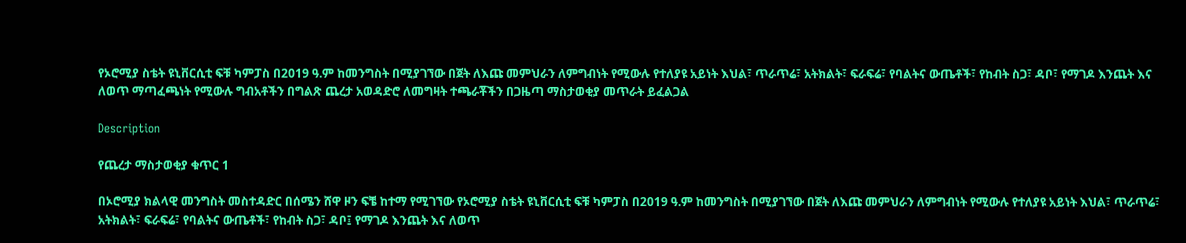የኦሮሚያ ስቴት ዩኒቨርሲቲ ፍቹ ካምፓስ በ2019 ዓ.ም ከመንግስት በሚያገኘው በጀት ለእጩ መምህራን ለምግብነት የሚውሉ የተለያዩ አይነት እህል፣ ጥራጥሬ፣ አትክልት፣ ፍራፍሬ፣ የባልትና ውጤቶች፣ የከብት ስጋ፣ ዳቦ፣ የማገዶ እንጨት እና ለወጥ ማጣፈጫነት የሚውሉ ግብአቶችን በግልጽ ጨረታ አወዳድሮ ለመግዛት ተጫራቾችን በጋዜጣ ማስታወቂያ መጥራት ይፈልጋል

Description

የጨረታ ማስታወቂያ ቁጥር 1

በኦሮሚያ ክልላዊ መንግስት መስተዳድር በሰሜን ሸዋ ዞን ፍቼ ከተማ የሚገኘው የኦሮሚያ ስቴት ዩኒቨርሲቲ ፍቹ ካምፓስ በ2019 ዓ.ም ከመንግስት በሚያገኘው በጀት ለእጩ መምህራን ለምግብነት የሚውሉ የተለያዩ አይነት እህል፣ ጥራጥሬ፣ አትክልት፣ ፍራፍሬ፣ የባልትና ውጤቶች፣ የከብት ስጋ፣ ዳቦ፤ የማገዶ እንጨት እና ለወጥ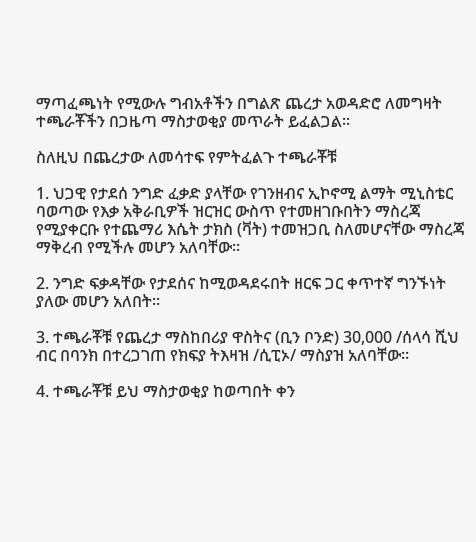ማጣፈጫነት የሚውሉ ግብአቶችን በግልጽ ጨረታ አወዳድሮ ለመግዛት ተጫራቾችን በጋዜጣ ማስታወቂያ መጥራት ይፈልጋል።

ስለዚህ በጨረታው ለመሳተፍ የምትፈልጉ ተጫራቾቹ

1. ህጋዊ የታደሰ ንግድ ፈቃድ ያላቸው የገንዘብና ኢኮኖሚ ልማት ሚኒስቴር ባወጣው የእቃ አቅራቢዎች ዝርዝር ውስጥ የተመዘገቡበትን ማስረጃ የሚያቀርቡ የተጨማሪ እሴት ታክስ (ቫት) ተመዝጋቢ ስለመሆናቸው ማስረጃ ማቅረብ የሚችሉ መሆን አለባቸው።

2. ንግድ ፍቃዳቸው የታደሰና ከሚወዳደሩበት ዘርፍ ጋር ቀጥተኛ ግንኙነት ያለው መሆን አለበት።

3. ተጫራቾቹ የጨረታ ማስከበሪያ ዋስትና (ቢን ቦንድ) 30,000 /ሰላሳ ሺህ ብር በባንክ በተረጋገጠ የክፍያ ትእዛዝ /ሲፒኦ/ ማስያዝ አለባቸው።

4. ተጫራቾቹ ይህ ማስታወቂያ ከወጣበት ቀን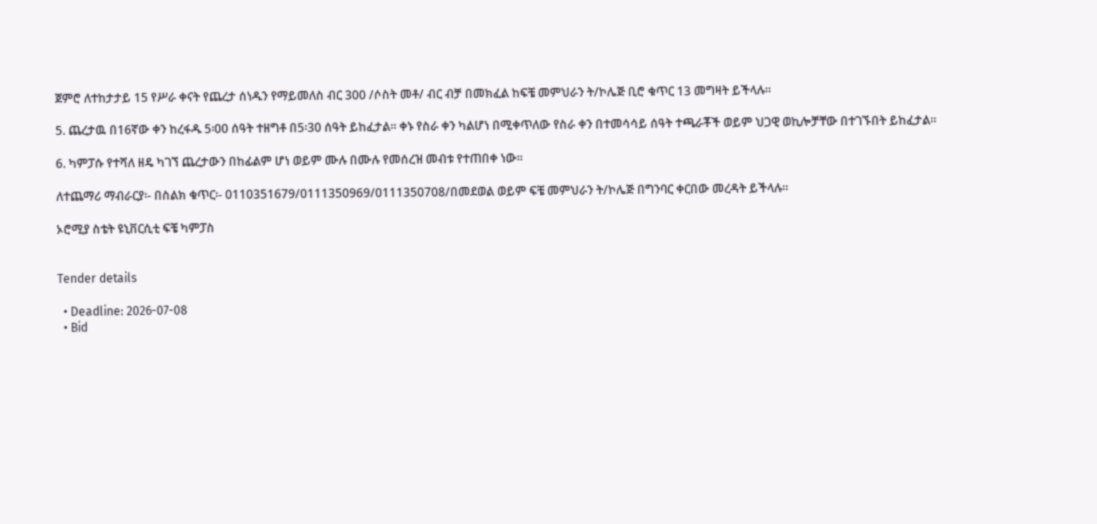ጀምሮ ለተከታታይ 15 የሥራ ቀናት የጨረታ ሰነዱን የማይመለስ ብር 300 /ሶስት መቶ/ ብር ብቻ በመክፈል ከፍቼ መምህራን ት/ኮሌጅ ቢሮ ቁጥር 13 መግዛት ይችላሉ።

5. ጨረታዉ በ16ኛው ቀን ከረፋዱ 5፡00 ሰዓት ተዘግቶ በ5፡30 ሰዓት ይከፈታል፡፡ ቀኑ የስራ ቀን ካልሆነ በሚቀጥለው የስራ ቀን በተመሳሳይ ሰዓት ተጫራቾች ወይም ህጋዊ ወኪሎቻቸው በተገኙበት ይከፈታል፡፡

6. ካምፓሱ የተሻለ ዘዴ ካገኘ ጨረታውን በከፊልም ሆነ ወይም ሙሉ በሙሉ የመሰረዝ መብቱ የተጠበቀ ነው፡፡

ለተጨማሪ ማብራርያ፡- በስልክ ቁጥር፡- 0110351679/0111350969/0111350708/በመደወል ወይም ፍቼ መምህራን ት/ኮሌጅ በግንባር ቀርበው መረዳት ይችላሉ።

ኦሮሚያ ስቴት ዩኒቨርሲቲ ፍቼ ካምፓስ


Tender details

  • Deadline: 2026-07-08
  • Bid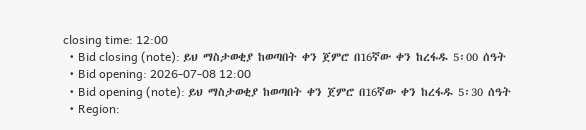closing time: 12:00
  • Bid closing (note): ይህ ማስታወቂያ ከወጣበት ቀን ጀምሮ በ16ኛው ቀን ከረፋዱ 5፡00 ሰዓት
  • Bid opening: 2026-07-08 12:00
  • Bid opening (note): ይህ ማስታወቂያ ከወጣበት ቀን ጀምሮ በ16ኛው ቀን ከረፋዱ 5፡30 ሰዓት
  • Region: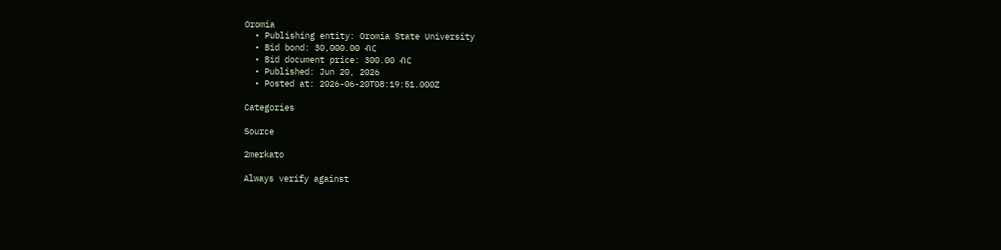Oromia
  • Publishing entity: Oromia State University
  • Bid bond: 30,000.00 ብር
  • Bid document price: 300.00 ብር
  • Published: Jun 20, 2026
  • Posted at: 2026-06-20T08:19:51.000Z

Categories

Source

2merkato

Always verify against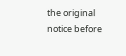the original notice before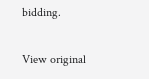bidding.

View original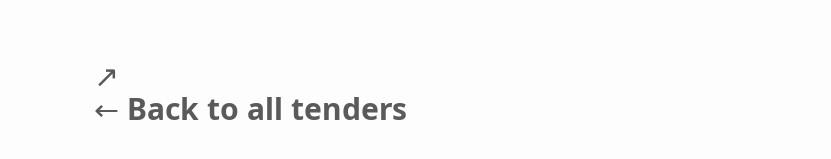↗
← Back to all tenders